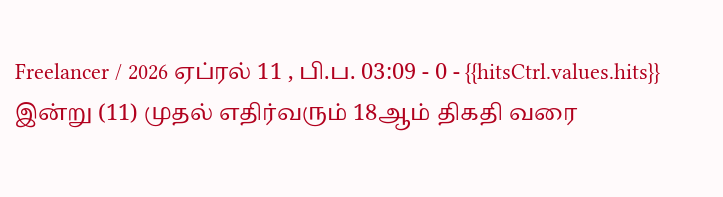Freelancer / 2026 ஏப்ரல் 11 , பி.ப. 03:09 - 0 - {{hitsCtrl.values.hits}}
இன்று (11) முதல் எதிர்வரும் 18ஆம் திகதி வரை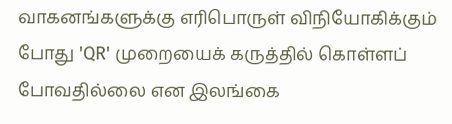வாகனங்களுக்கு எரிபொருள் விநியோகிக்கும் போது 'QR' முறையைக் கருத்தில் கொள்ளப் போவதில்லை என இலங்கை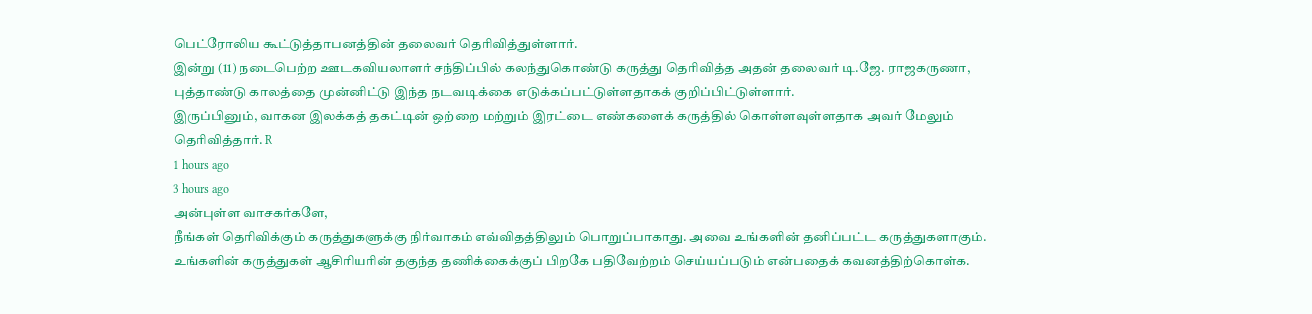பெட்ரோலிய கூட்டுத்தாபனத்தின் தலைவர் தெரிவித்துள்ளார்.
இன்று (11) நடைபெற்ற ஊடகவியலாளர் சந்திப்பில் கலந்துகொண்டு கருத்து தெரிவித்த அதன் தலைவர் டி.ஜே. ராஜகருணா,
புத்தாண்டு காலத்தை முன்னிட்டு இந்த நடவடிக்கை எடுக்கப்பட்டுள்ளதாகக் குறிப்பிட்டுள்ளார்.
இருப்பினும், வாகன இலக்கத் தகட்டின் ஒற்றை மற்றும் இரட்டை எண்களைக் கருத்தில் கொள்ளவுள்ளதாக அவர் மேலும் தெரிவித்தார். R
1 hours ago
3 hours ago
அன்புள்ள வாசகர்களே,
நீங்கள் தெரிவிக்கும் கருத்துகளுக்கு நிர்வாகம் எவ்விதத்திலும் பொறுப்பாகாது. அவை உங்களின் தனிப்பட்ட கருத்துகளாகும். உங்களின் கருத்துகள் ஆசிரியரின் தகுந்த தணிக்கைக்குப் பிறகே பதிவேற்றம் செய்யப்படும் என்பதைக் கவனத்திற்கொள்க.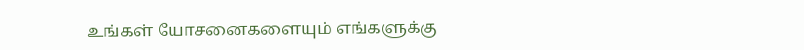உங்கள் யோசனைகளையும் எங்களுக்கு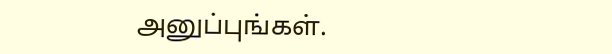அனுப்புங்கள்.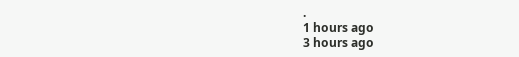.
1 hours ago
3 hours ago